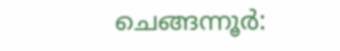ചെങ്ങന്നൂർ: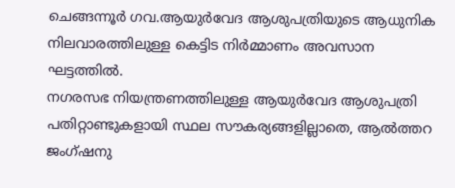ചെങ്ങന്നൂർ ഗവ.ആയുർവേദ ആശുപത്രിയുടെ ആധുനിക നിലവാരത്തിലുള്ള കെട്ടിട നിർമ്മാണം അവസാന ഘട്ടത്തിൽ.
നഗരസഭ നിയന്ത്രണത്തിലുള്ള ആയുർവേദ ആശുപത്രി പതിറ്റാണ്ടുകളായി സ്ഥല സൗകര്യങ്ങളില്ലാതെ, ആൽത്തറ ജംഗ്ഷനു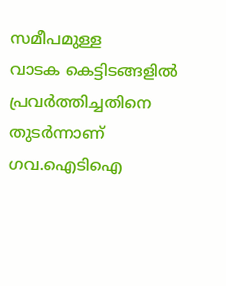സമീപമുള്ള
വാടക കെട്ടിടങ്ങളിൽ പ്രവർത്തിച്ചതിനെ തുടർന്നാണ് ഗവ.ഐടിഐ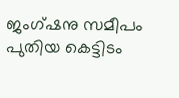ജംഗ്ഷനു സമീപം പുതിയ കെട്ടിടം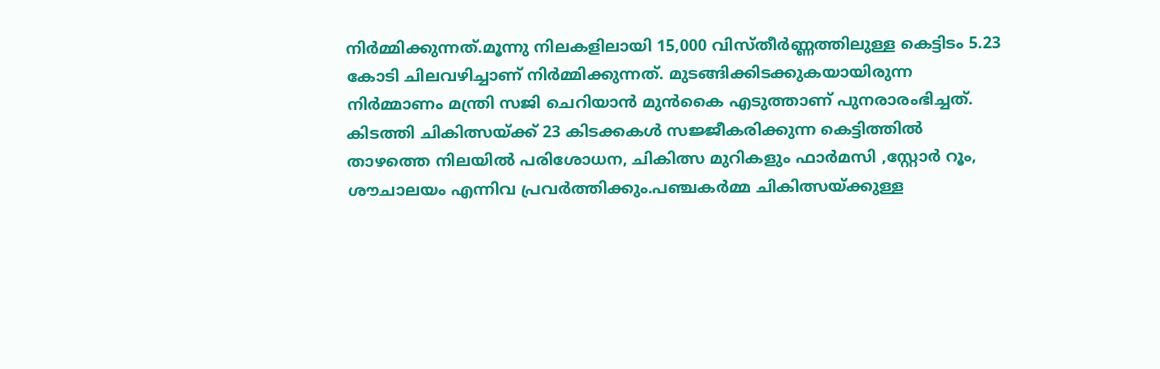നിർമ്മിക്കുന്നത്.മൂന്നു നിലകളിലായി 15,000 വിസ്തീർണ്ണത്തിലുള്ള കെട്ടിടം 5.23 കോടി ചിലവഴിച്ചാണ് നിർമ്മിക്കുന്നത്. മുടങ്ങിക്കിടക്കുകയായിരുന്ന
നിർമ്മാണം മന്ത്രി സജി ചെറിയാൻ മുൻകൈ എടുത്താണ് പുനരാരംഭിച്ചത്.
കിടത്തി ചികിത്സയ്ക്ക് 23 കിടക്കകൾ സജ്ജീകരിക്കുന്ന കെട്ടിത്തിൽ
താഴത്തെ നിലയിൽ പരിശോധന, ചികിത്സ മുറികളും ഫാർമസി ,സ്റ്റോർ റൂം, ശൗചാലയം എന്നിവ പ്രവർത്തിക്കും.പഞ്ചകർമ്മ ചികിത്സയ്ക്കുള്ള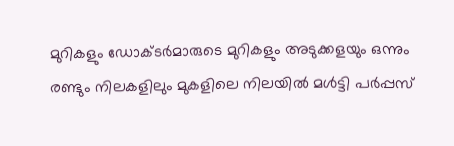മുറികളും ഡോക്ടർമാരുടെ മുറികളും അടുക്കളയും ഒന്നും രണ്ടും നിലകളിലും മുകളിലെ നിലയിൽ മൾട്ടി പർപ്പസ്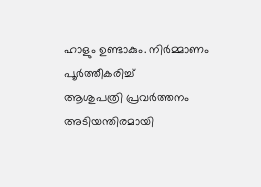ഹാളും ഉണ്ടാകും. നിർമ്മാണം പൂർത്തീകരിച്ച്
ആശുപത്രി പ്രവർത്തനം അടിയന്തിരമായി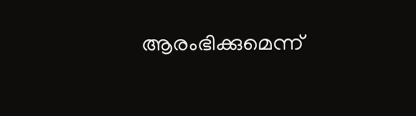ആരംഭിക്കുമെന്ന്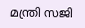മന്ത്രി സജി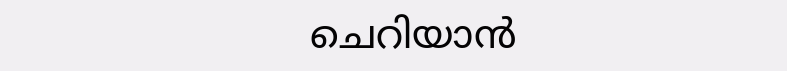ചെറിയാൻ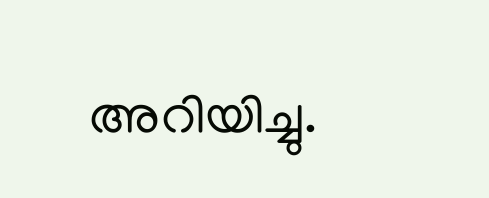അറിയിച്ചു.